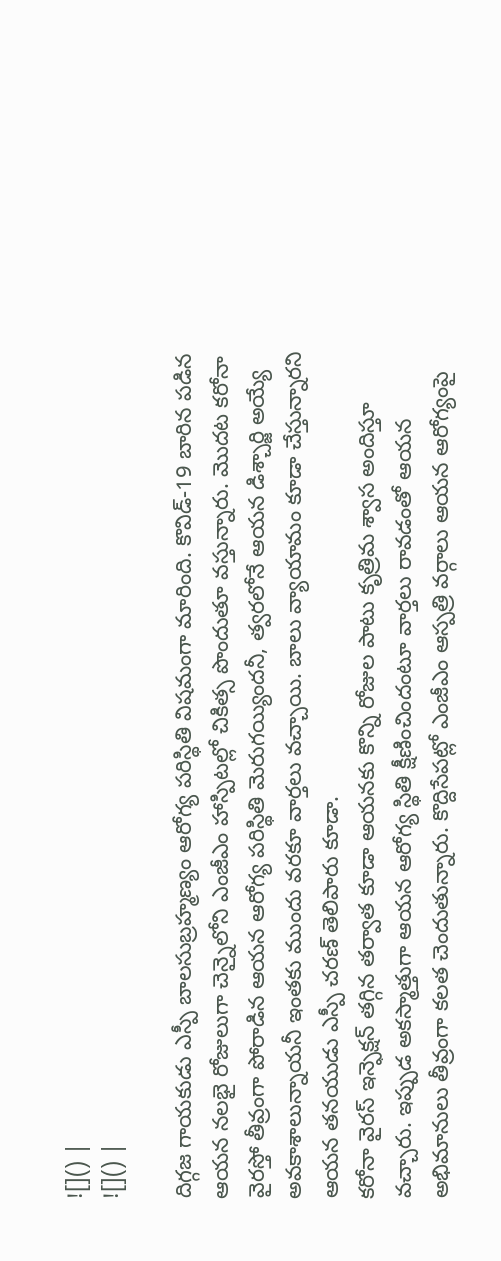![]() |
![]() |

దిగ్గజ గాయకుడు ఎస్పీ బాలసుబ్రహ్మణ్యం ఆరోగ్య పరిస్థితి విషమంగా మారింది. కొవిడ్-19 బారిన పడిన ఆయన నలభై రోజులుగా చెన్నైలోని ఎంజీఎం హాస్పిటల్లో చికిత్స పొందుతూ వస్తున్నారు. మొదట కరోనా వైరస్తో తీవ్రంగా పోరాడిన ఆయన ఆరోగ్య పరిస్థితి మెరుగయ్యిందనీ, త్వరలోనే ఆయన డిశ్చార్జి అయ్యే అవకాశాలున్నాయనీ ఇంతకు ముందు వరకూ వార్తలు వచ్చాయి. బాలు వ్యాయామం కూడా చేస్తున్నారని ఆయన తనయుడు ఎస్పీ చరణ్ తెలిపారు కూడా.
కరోనా వైరస్ ఇన్ఫెక్షన్ తగ్గిన తర్వాత కూడా ఆయనకు కొన్ని రోజుల పాటు కృత్రిమ శ్వాస అందిస్తూ వచ్చారు. ఇప్పుడ అకస్మాత్తుగా ఆయన ఆరోగ్య స్థితి క్షీణించిందంటూ వార్తలు రావడంతో ఆయన అభిమానులు తీవ్రంగా కలత చెందుతున్నారు. కొద్దిసేపట్లో ఎంజీఎం ఆస్పత్రి వర్గాలు ఆయన ఆరోగ్యంపై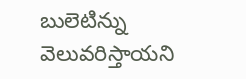బులెటిన్ను వెలువరిస్తాయని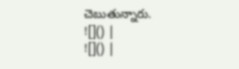చెబుతున్నారు.
![]() |
![]() |